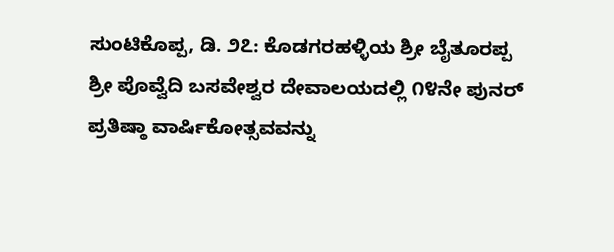ಸುಂಟಿಕೊಪ್ಪ, ಡಿ. ೨೭: ಕೊಡಗರಹಳ್ಳಿಯ ಶ್ರೀ ಬೈತೂರಪ್ಪ ಶ್ರೀ ಪೊವ್ವೆದಿ ಬಸವೇಶ್ವರ ದೇವಾಲಯದಲ್ಲಿ ೧೪ನೇ ಪುನರ್ ಪ್ರತಿಷ್ಠಾ ವಾರ್ಷಿಕೋತ್ಸವವನ್ನು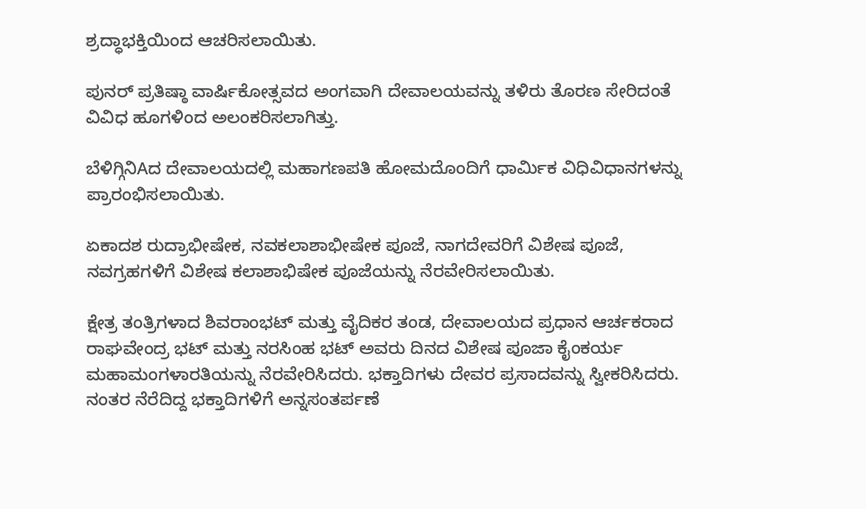ಶ್ರದ್ಧಾಭಕ್ತಿಯಿಂದ ಆಚರಿಸಲಾಯಿತು.

ಪುನರ್ ಪ್ರತಿಷ್ಠಾ ವಾರ್ಷಿಕೋತ್ಸವದ ಅಂಗವಾಗಿ ದೇವಾಲಯವನ್ನು ತಳಿರು ತೊರಣ ಸೇರಿದಂತೆ ವಿವಿಧ ಹೂಗಳಿಂದ ಅಲಂಕರಿಸಲಾಗಿತ್ತು.

ಬೆಳಿಗ್ಗಿನಿAದ ದೇವಾಲಯದಲ್ಲಿ ಮಹಾಗಣಪತಿ ಹೋಮದೊಂದಿಗೆ ಧಾರ್ಮಿಕ ವಿಧಿವಿಧಾನಗಳನ್ನು ಪ್ರಾರಂಭಿಸಲಾಯಿತು.

ಏಕಾದಶ ರುದ್ರಾಭೀಷೇಕ, ನವಕಲಾಶಾಭೀಷೇಕ ಪೂಜೆ, ನಾಗದೇವರಿಗೆ ವಿಶೇಷ ಪೂಜೆ, ನವಗ್ರಹಗಳಿಗೆ ವಿಶೇಷ ಕಲಾಶಾಭಿಷೇಕ ಪೂಜೆಯನ್ನು ನೆರವೇರಿಸಲಾಯಿತು.

ಕ್ಷೇತ್ರ ತಂತ್ರಿಗಳಾದ ಶಿವರಾಂಭಟ್ ಮತ್ತು ವೈದಿಕರ ತಂಡ, ದೇವಾಲಯದ ಪ್ರಧಾನ ಆರ್ಚಕರಾದ ರಾಘವೇಂದ್ರ ಭಟ್ ಮತ್ತು ನರಸಿಂಹ ಭಟ್ ಅವರು ದಿನದ ವಿಶೇಷ ಪೂಜಾ ಕೈಂಕರ್ಯ ಮಹಾಮಂಗಳಾರತಿಯನ್ನು ನೆರವೇರಿಸಿದರು. ಭಕ್ತಾದಿಗಳು ದೇವರ ಪ್ರಸಾದವನ್ನು ಸ್ವೀಕರಿಸಿದರು. ನಂತರ ನೆರೆದಿದ್ದ ಭಕ್ತಾದಿಗಳಿಗೆ ಅನ್ನಸಂತರ್ಪಣೆ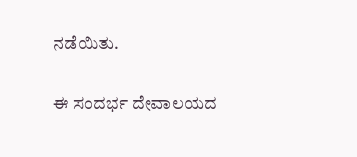ನಡೆಯಿತು.

ಈ ಸಂದರ್ಭ ದೇವಾಲಯದ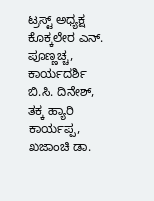ಟ್ರಸ್ಟ್ ಅಧ್ಯಕ್ಷ ಕೊಕ್ಕಲೇರ ಎನ್. ಪೂಣ್ಣಚ್ಚ, ಕಾರ್ಯದರ್ಶಿ ಬಿ.ಸಿ. ದಿನೇಶ್, ತಕ್ಕ ಹ್ಯಾರಿ ಕಾರ್ಯಪ್ಪ, ಖಜಾಂಚಿ ಡಾ.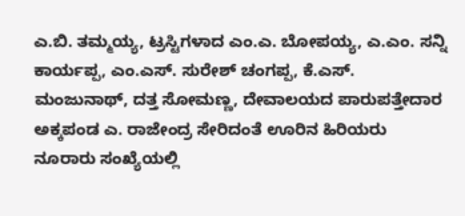ಎ.ಬಿ. ತಮ್ಮಯ್ಯ, ಟ್ರಸ್ಟಿಗಳಾದ ಎಂ.ಎ. ಬೋಪಯ್ಯ, ಎ.ಎಂ. ಸನ್ನಿ ಕಾರ್ಯಪ್ಪ, ಎಂ.ಎಸ್. ಸುರೇಶ್ ಚಂಗಪ್ಪ, ಕೆ.ಎಸ್. ಮಂಜುನಾಥ್, ದತ್ತ ಸೋಮಣ್ಣ, ದೇವಾಲಯದ ಪಾರುಪತ್ತೇದಾರ ಅಕ್ಕಪಂಡ ಎ. ರಾಜೇಂದ್ರ ಸೇರಿದಂತೆ ಊರಿನ ಹಿರಿಯರು ನೂರಾರು ಸಂಖ್ಯೆಯಲ್ಲಿ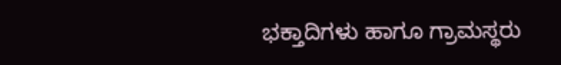ಭಕ್ತಾದಿಗಳು ಹಾಗೂ ಗ್ರಾಮಸ್ಥರು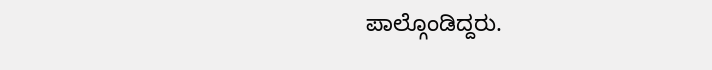ಪಾಲ್ಗೊಂಡಿದ್ದರು.